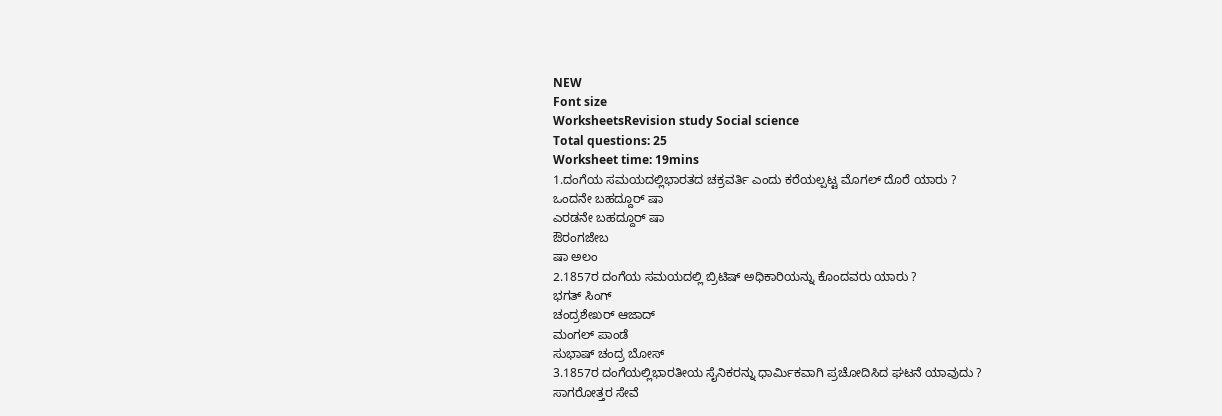NEW
Font size
WorksheetsRevision study Social science
Total questions: 25
Worksheet time: 19mins
1.ದಂಗೆಯ ಸಮಯದಲ್ಲಿಭಾರತದ ಚಕ್ರವರ್ತಿ ಎಂದು ಕರೆಯಲ್ಪಟ್ಟ ಮೊಗಲ್ ದೊರೆ ಯಾರು ?
ಒಂದನೇ ಬಹದ್ದೂರ್ ಷಾ
ಎರಡನೇ ಬಹದ್ದೂರ್ ಷಾ
ಔರಂಗಜೇಬ
ಷಾ ಅಲಂ
2.1857ರ ದಂಗೆಯ ಸಮಯದಲ್ಲಿ ಬ್ರಿಟಿಷ್ ಅಧಿಕಾರಿಯನ್ನು ಕೊಂದವರು ಯಾರು ?
ಭಗತ್ ಸಿಂಗ್
ಚಂದ್ರಶೇಖರ್ ಆಜಾದ್
ಮಂಗಲ್ ಪಾಂಡೆ
ಸುಭಾಷ್ ಚಂದ್ರ ಬೋಸ್
3.1857ರ ದಂಗೆಯಲ್ಲಿಭಾರತೀಯ ಸೈನಿಕರನ್ನು ಧಾರ್ಮಿಕವಾಗಿ ಪ್ರಚೋದಿಸಿದ ಘಟನೆ ಯಾವುದು ?
ಸಾಗರೋತ್ತರ ಸೇವೆ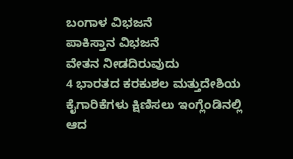ಬಂಗಾಳ ವಿಭಜನೆ
ಪಾಕಿಸ್ತಾನ ವಿಭಜನೆ
ವೇತನ ನೀಡದಿರುವುದು
4 ಭಾರತದ ಕರಕುಶಲ ಮತ್ತುದೇಶಿಯ ಕೈಗಾರಿಕೆಗಳು ಕ್ಷಿಣಿಸಲು ಇಂಗ್ಲೆಂಡಿನಲ್ಲಿ
ಆದ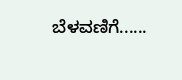ಬೆಳವಣಿಗೆ......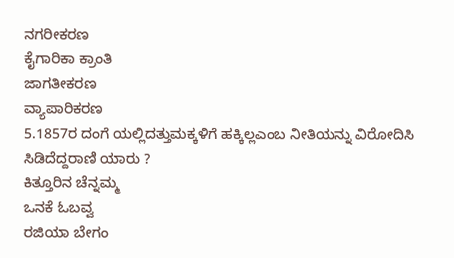ನಗರೀಕರಣ
ಕೈಗಾರಿಕಾ ಕ್ರಾಂತಿ
ಜಾಗತೀಕರಣ
ವ್ಯಾಪಾರಿಕರಣ
5.1857ರ ದಂಗೆ ಯಲ್ಲಿದತ್ತುಮಕ್ಕಳಿಗೆ ಹಕ್ಕಿಲ್ಲಎಂಬ ನೀತಿಯನ್ನು ವಿರೋದಿಸಿ
ಸಿಡಿದೆದ್ದರಾಣಿ ಯಾರು ?
ಕಿತ್ತೂರಿನ ಚೆನ್ನಮ್ಮ
ಒನಕೆ ಓಬವ್ವ
ರಜಿಯಾ ಬೇಗಂ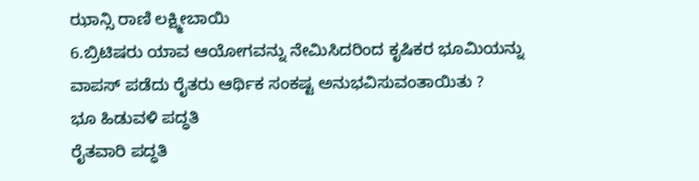ಝಾನ್ಸಿ ರಾಣಿ ಲಕ್ಷ್ಮೀಬಾಯಿ
6.ಬ್ರಿಟಿಷರು ಯಾವ ಆಯೋಗವನ್ನು ನೇಮಿಸಿದರಿಂದ ಕೃಷಿಕರ ಭೂಮಿಯನ್ನು
ವಾಪಸ್ ಪಡೆದು ರೈತರು ಆರ್ಥಿಕ ಸಂಕಷ್ಟ ಅನುಭವಿಸುವಂತಾಯಿತು ?
ಭೂ ಹಿಡುವಳಿ ಪದ್ಧತಿ
ರೈತವಾರಿ ಪದ್ಧತಿ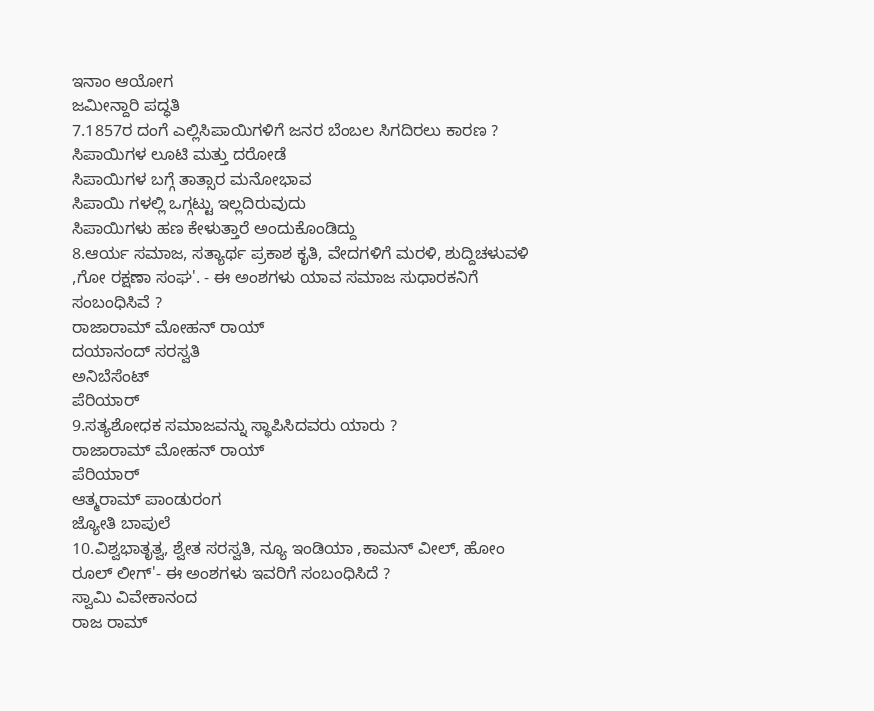ಇನಾಂ ಆಯೋಗ
ಜಮೀನ್ದಾರಿ ಪದ್ಧತಿ
7.1857ರ ದಂಗೆ ಎಲ್ಲಿಸಿಪಾಯಿಗಳಿಗೆ ಜನರ ಬೆಂಬಲ ಸಿಗದಿರಲು ಕಾರಣ ?
ಸಿಪಾಯಿಗಳ ಲೂಟಿ ಮತ್ತು ದರೋಡೆ
ಸಿಪಾಯಿಗಳ ಬಗ್ಗೆ ತಾತ್ಸಾರ ಮನೋಭಾವ
ಸಿಪಾಯಿ ಗಳಲ್ಲಿ ಒಗ್ಗಟ್ಟು ಇಲ್ಲದಿರುವುದು
ಸಿಪಾಯಿಗಳು ಹಣ ಕೇಳುತ್ತಾರೆ ಅಂದುಕೊಂಡಿದ್ದು
8.ಆರ್ಯ ಸಮಾಜ, ಸತ್ಯಾರ್ಥ ಪ್ರಕಾಶ ಕೃತಿ, ವೇದಗಳಿಗೆ ಮರಳಿ, ಶುದ್ದಿಚಳುವಳಿ
,ಗೋ ರಕ್ಷಣಾ ಸಂಘ'. - ಈ ಅಂಶಗಳು ಯಾವ ಸಮಾಜ ಸುಧಾರಕನಿಗೆ
ಸಂಬಂಧಿಸಿವೆ ?
ರಾಜಾರಾಮ್ ಮೋಹನ್ ರಾಯ್
ದಯಾನಂದ್ ಸರಸ್ವತಿ
ಅನಿಬೆಸೆಂಟ್
ಪೆರಿಯಾರ್
9.ಸತ್ಯಶೋಧಕ ಸಮಾಜವನ್ನು ಸ್ಥಾಪಿಸಿದವರು ಯಾರು ?
ರಾಜಾರಾಮ್ ಮೋಹನ್ ರಾಯ್
ಪೆರಿಯಾರ್
ಆತ್ಮರಾಮ್ ಪಾಂಡುರಂಗ
ಜ್ಯೋತಿ ಬಾಪುಲೆ
10.ವಿಶ್ವಭಾತೃತ್ವ, ಶ್ವೇತ ಸರಸ್ವತಿ, ನ್ಯೂ ಇಂಡಿಯಾ ,ಕಾಮನ್ ವೀಲ್, ಹೋಂ
ರೂಲ್ ಲೀಗ್'- ಈ ಅಂಶಗಳು ಇವರಿಗೆ ಸಂಬಂಧಿಸಿದೆ ?
ಸ್ವಾಮಿ ವಿವೇಕಾನಂದ
ರಾಜ ರಾಮ್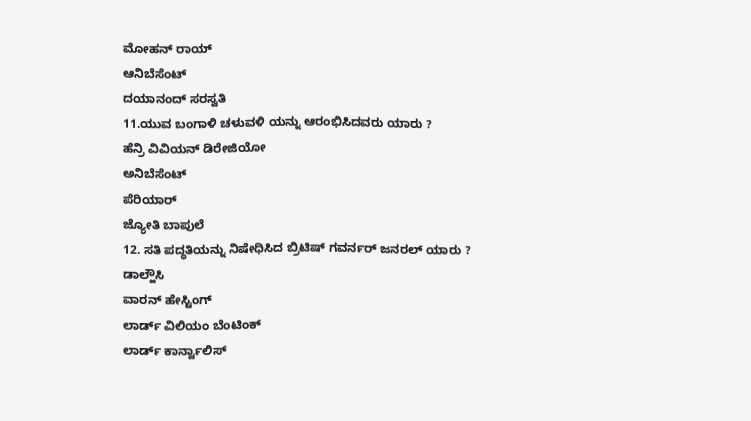ಮೋಹನ್ ರಾಯ್
ಆನಿಬೆಸೆಂಟ್
ದಯಾನಂದ್ ಸರಸ್ವತಿ
11.ಯುವ ಬಂಗಾಳಿ ಚಳುವಳಿ ಯನ್ನು ಆರಂಭಿಸಿದವರು ಯಾರು ?
ಹೆನ್ರಿ ವಿವಿಯನ್ ಡಿರೇಜಿಯೋ
ಅನಿಬೆಸೆಂಟ್
ಪೆರಿಯಾರ್
ಜ್ಯೋತಿ ಬಾಪುಲೆ
12. ಸತಿ ಪದ್ಧತಿಯನ್ನು ನಿಷೇಧಿಸಿದ ಬ್ರಿಟಿಷ್ ಗವರ್ನರ್ ಜನರಲ್ ಯಾರು ?
ಡಾಲ್ಹೌಸಿ
ವಾರನ್ ಹೇಸ್ಟಿಂಗ್
ಲಾರ್ಡ್ ವಿಲಿಯಂ ಬೆಂಟಿಂಕ್
ಲಾರ್ಡ್ ಕಾರ್ನ್ವಾಲಿಸ್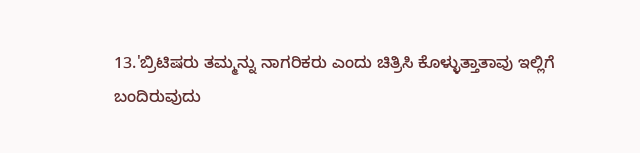13.'ಬ್ರಿಟಿಷರು ತಮ್ಮನ್ನು ನಾಗರಿಕರು ಎಂದು ಚಿತ್ರಿಸಿ ಕೊಳ್ಳುತ್ತಾತಾವು ಇಲ್ಲಿಗೆ
ಬಂದಿರುವುದು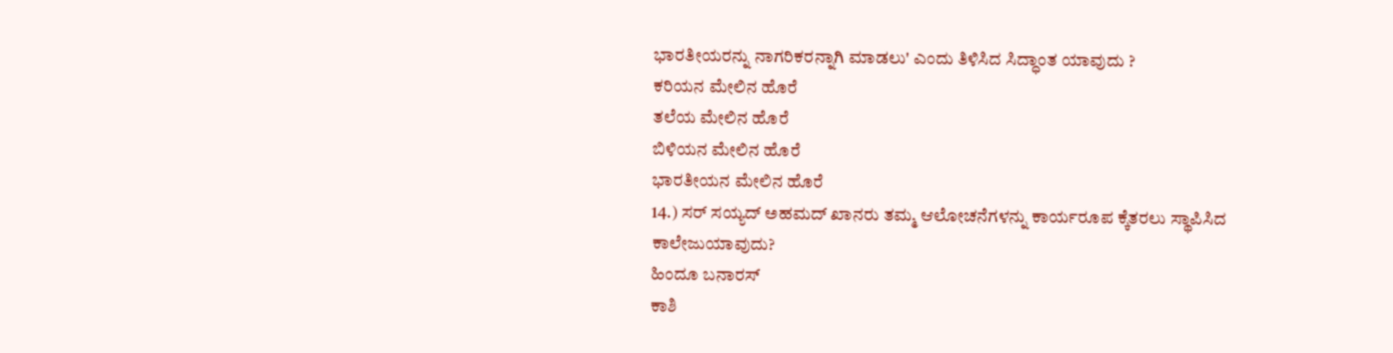ಭಾರತೀಯರನ್ನು ನಾಗರಿಕರನ್ನಾಗಿ ಮಾಡಲು' ಎಂದು ತಿಳಿಸಿದ ಸಿದ್ಧಾಂತ ಯಾವುದು ?
ಕರಿಯನ ಮೇಲಿನ ಹೊರೆ
ತಲೆಯ ಮೇಲಿನ ಹೊರೆ
ಬಿಳಿಯನ ಮೇಲಿನ ಹೊರೆ
ಭಾರತೀಯನ ಮೇಲಿನ ಹೊರೆ
14.) ಸರ್ ಸಯ್ಯದ್ ಅಹಮದ್ ಖಾನರು ತಮ್ಮ ಆಲೋಚನೆಗಳನ್ನು ಕಾರ್ಯರೂಪ ಕ್ಕೆತರಲು ಸ್ಥಾಪಿಸಿದ ಕಾಲೇಜುಯಾವುದು?
ಹಿಂದೂ ಬನಾರಸ್
ಕಾಶಿ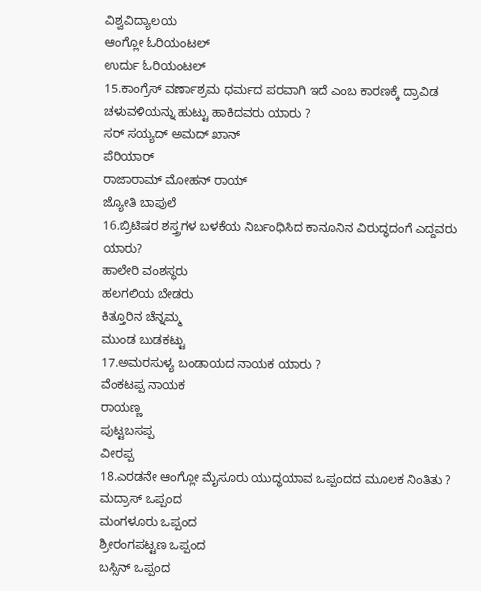ವಿಶ್ವವಿದ್ಯಾಲಯ
ಆಂಗ್ಲೋ ಓರಿಯಂಟಲ್
ಉರ್ದು ಓರಿಯಂಟಲ್
15.ಕಾಂಗ್ರೆಸ್ ವರ್ಣಾಶ್ರಮ ಧರ್ಮದ ಪರವಾಗಿ ಇದೆ ಎಂಬ ಕಾರಣಕ್ಕೆ ದ್ರಾವಿಡ
ಚಳುವಳಿಯನ್ನು ಹುಟ್ಟು ಹಾಕಿದವರು ಯಾರು ?
ಸರ್ ಸಯ್ಯದ್ ಅಮದ್ ಖಾನ್
ಪೆರಿಯಾರ್
ರಾಜಾರಾಮ್ ಮೋಹನ್ ರಾಯ್
ಜ್ಯೋತಿ ಬಾಪುಲೆ
16.ಬ್ರಿಟಿಷರ ಶಸ್ತ್ರಗಳ ಬಳಕೆಯ ನಿರ್ಬಂಧಿಸಿದ ಕಾನೂನಿನ ವಿರುದ್ಧದಂಗೆ ಎದ್ದವರು ಯಾರು?
ಹಾಲೇರಿ ವಂಶಸ್ಥರು
ಹಲಗಲಿಯ ಬೇಡರು
ಕಿತ್ತೂರಿನ ಚೆನ್ನಮ್ಮ
ಮುಂಡ ಬುಡಕಟ್ಟು
17.ಅಮರಸುಳ್ಯ ಬಂಡಾಯದ ನಾಯಕ ಯಾರು ?
ವೆಂಕಟಪ್ಪ ನಾಯಕ
ರಾಯಣ್ಣ
ಪುಟ್ಟಬಸಪ್ಪ
ವೀರಪ್ಪ
18.ಎರಡನೇ ಆಂಗ್ಲೋ ಮೈಸೂರು ಯುದ್ಧಯಾವ ಒಪ್ಪಂದದ ಮೂಲಕ ನಿಂತಿತು ?
ಮದ್ರಾಸ್ ಒಪ್ಪಂದ
ಮಂಗಳೂರು ಒಪ್ಪಂದ
ಶ್ರೀರಂಗಪಟ್ಟಣ ಒಪ್ಪಂದ
ಬಸ್ಸಿನ್ ಒಪ್ಪಂದ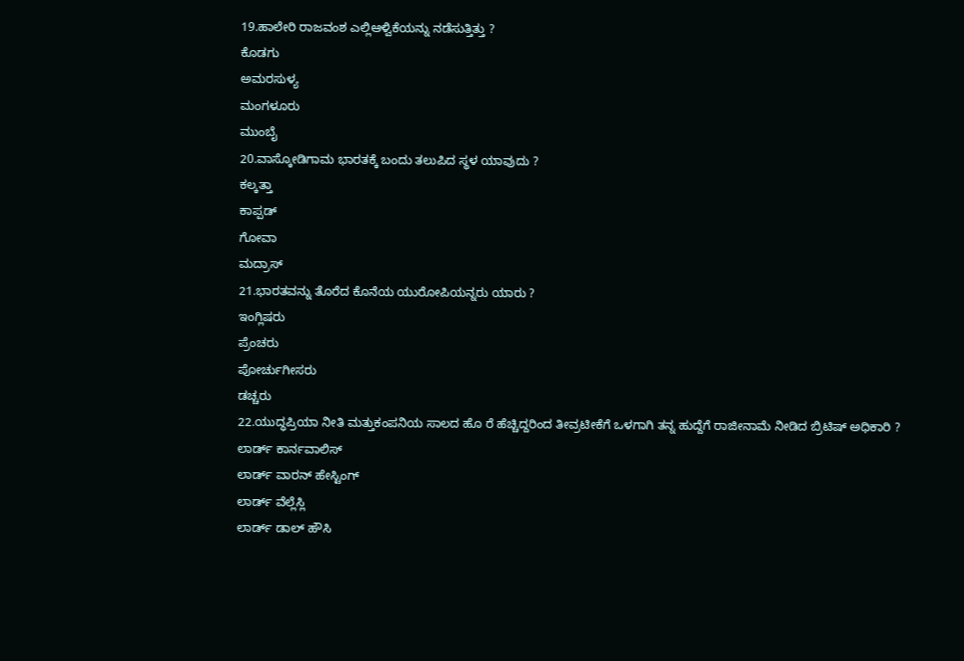19.ಹಾಲೇರಿ ರಾಜವಂಶ ಎಲ್ಲಿಆಳ್ವಿಕೆಯನ್ನು ನಡೆಸುತ್ತಿತ್ತು ?
ಕೊಡಗು
ಅಮರಸುಳ್ಯ
ಮಂಗಳೂರು
ಮುಂಬೈ
20.ವಾಸ್ಕೋಡಿಗಾಮ ಭಾರತಕ್ಕೆ ಬಂದು ತಲುಪಿದ ಸ್ಥಳ ಯಾವುದು ?
ಕಲ್ಕತ್ತಾ
ಕಾಪ್ಪಡ್
ಗೋವಾ
ಮದ್ರಾಸ್
21.ಭಾರತವನ್ನು ತೊರೆದ ಕೊನೆಯ ಯುರೋಪಿಯನ್ನರು ಯಾರು ?
ಇಂಗ್ಲಿಷರು
ಪ್ರೆಂಚರು
ಪೋರ್ಚುಗೀಸರು
ಡಚ್ಚರು
22.ಯುದ್ಧಪ್ರಿಯಾ ನೀತಿ ಮತ್ತುಕಂಪನಿಯ ಸಾಲದ ಹೊ ರೆ ಹೆಚ್ಚಿದ್ದರಿಂದ ತೀವ್ರಟೀಕೆಗೆ ಒಳಗಾಗಿ ತನ್ನ ಹುದ್ದೆಗೆ ರಾಜೀನಾಮೆ ನೀಡಿದ ಬ್ರಿಟಿಷ್ ಅಧಿಕಾರಿ ?
ಲಾರ್ಡ್ ಕಾರ್ನವಾಲಿಸ್
ಲಾರ್ಡ್ ವಾರನ್ ಹೇಸ್ಟಿಂಗ್
ಲಾರ್ಡ್ ವೆಲ್ಲೆಸ್ಲಿ
ಲಾರ್ಡ್ ಡಾಲ್ ಹೌಸಿ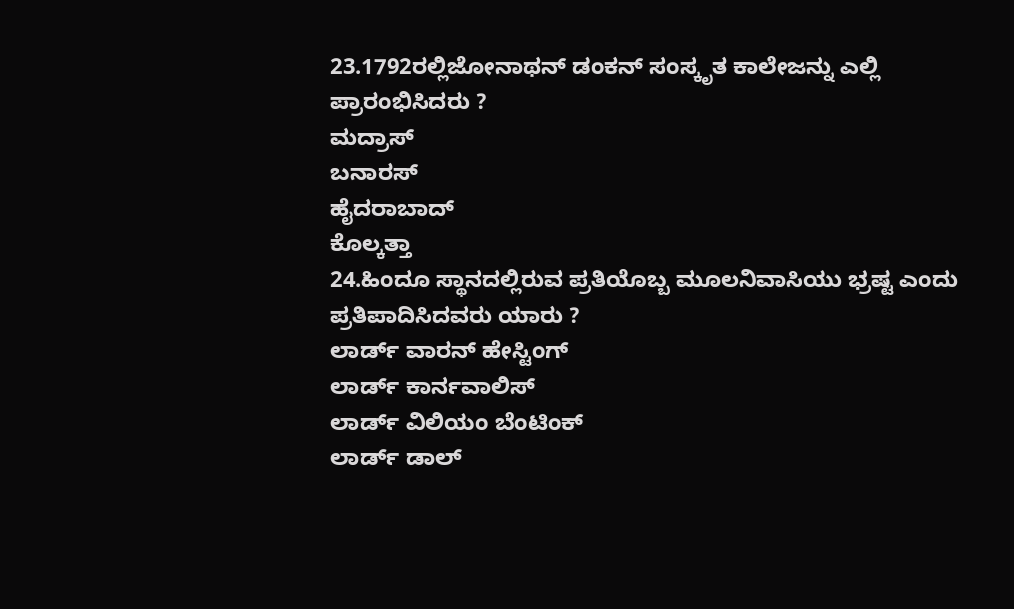23.1792ರಲ್ಲಿಜೋನಾಥನ್ ಡಂಕನ್ ಸಂಸ್ಕೃತ ಕಾಲೇಜನ್ನು ಎಲ್ಲಿ ಪ್ರಾರಂಭಿಸಿದರು ?
ಮದ್ರಾಸ್
ಬನಾರಸ್
ಹೈದರಾಬಾದ್
ಕೊಲ್ಕತ್ತಾ
24.ಹಿಂದೂ ಸ್ಥಾನದಲ್ಲಿರುವ ಪ್ರತಿಯೊಬ್ಬ ಮೂಲನಿವಾಸಿಯು ಭ್ರಷ್ಟ ಎಂದು
ಪ್ರತಿಪಾದಿಸಿದವರು ಯಾರು ?
ಲಾರ್ಡ್ ವಾರನ್ ಹೇಸ್ಟಿಂಗ್
ಲಾರ್ಡ್ ಕಾರ್ನವಾಲಿಸ್
ಲಾರ್ಡ್ ವಿಲಿಯಂ ಬೆಂಟಿಂಕ್
ಲಾರ್ಡ್ ಡಾಲ್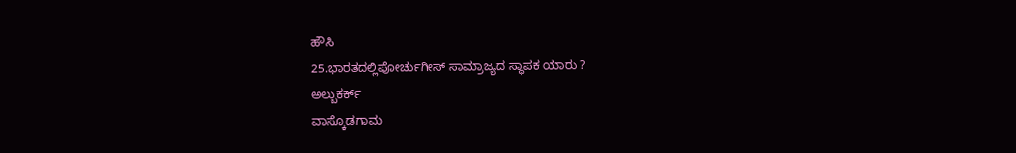ಹೌಸಿ
25.ಭಾರತದಲ್ಲಿಪೋರ್ಚುಗೀಸ್ ಸಾಮ್ರಾಜ್ಯದ ಸ್ಥಾಪಕ ಯಾರು ?
ಅಲ್ಬುಕರ್ಕ್
ವಾಸ್ಕೊಡಗಾಮ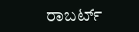ರಾಬರ್ಟ್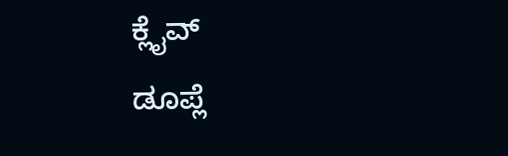ಕ್ಲೈವ್
ಡೂಪ್ಲೆ